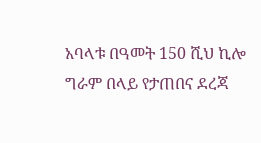አባላቱ በዓመት 150 ሺህ ኪሎ ግራም በላይ የታጠበና ደረጃ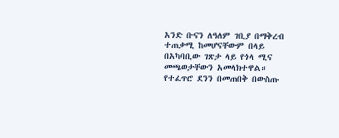አንድ ቡናን ለዓለም ገቢያ በማቅረብ ተጠቃሚ ከመሆናቸውም በላይ በአካባቢው ገጽታ ላይ የጎላ ሚና መጫወታቸውን አመላክተዋል።
የተፈጥሮ ደንን በመጠበቅ በውስጡ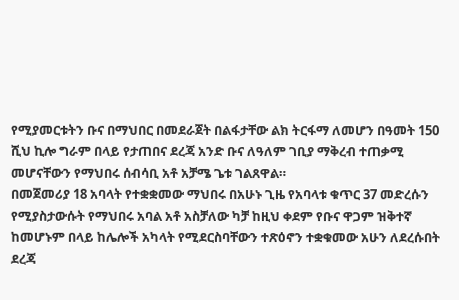የሚያመርቱትን ቡና በማህበር በመደራጀት በልፋታቸው ልክ ትርፋማ ለመሆን በዓመት 150 ሺህ ኪሎ ግራም በላይ የታጠበና ደረጃ አንድ ቡና ለዓለም ገቢያ ማቅረብ ተጠቃሚ መሆናቸውን የማህበሩ ሰብሳቢ አቶ አቻሜ ጌቱ ገልጸዋል።
በመጀመሪያ 18 አባላት የተቋቋመው ማህበሩ በአሁኑ ጊዜ የአባላቱ ቁጥር 37 መድረሱን የሚያስታውሱት የማህበሩ አባል አቶ አስቻለው ካቻ ከዚህ ቀደም የቡና ዋጋም ዝቅተኛ ከመሆኑም በላይ ከሌሎች አካላት የሚደርስባቸውን ተጽዕኖን ተቋቁመው አሁን ለደረሱበት ደረጃ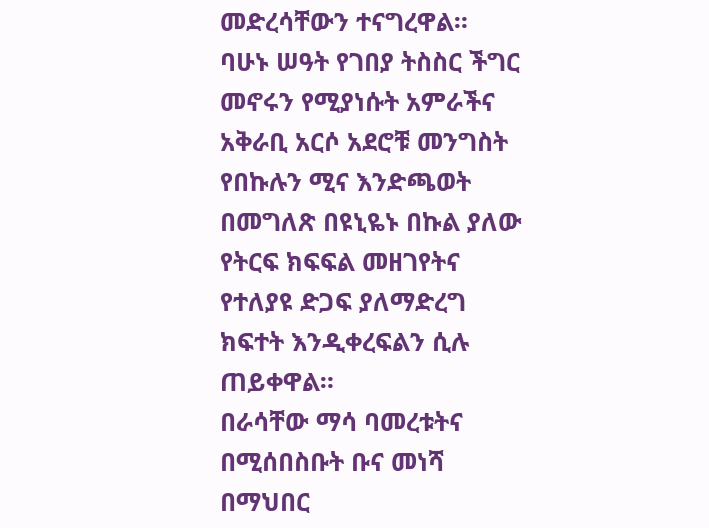መድረሳቸውን ተናግረዋል።
ባሁኑ ሠዓት የገበያ ትስስር ችግር መኖሩን የሚያነሱት አምራችና አቅራቢ አርሶ አደሮቹ መንግስት የበኩሉን ሚና እንድጫወት በመግለጽ በዩኒዬኑ በኩል ያለው የትርፍ ክፍፍል መዘገየትና የተለያዩ ድጋፍ ያለማድረግ ክፍተት እንዲቀረፍልን ሲሉ ጠይቀዋል።
በራሳቸው ማሳ ባመረቱትና በሚሰበስቡት ቡና መነሻ በማህበር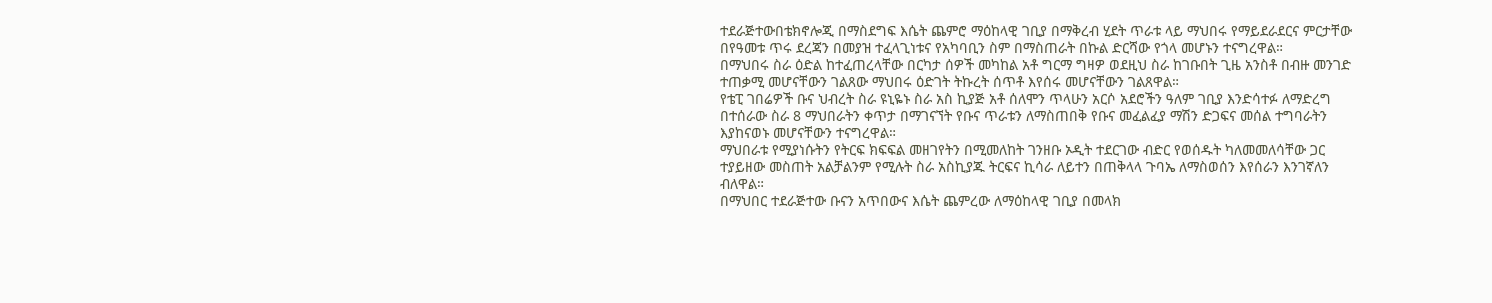ተደራጅተውበቴክኖሎጂ በማስደግፍ እሴት ጨምሮ ማዕከላዊ ገቢያ በማቅረብ ሂደት ጥራቱ ላይ ማህበሩ የማይደራደርና ምርታቸው በየዓመቱ ጥሩ ደረጃን በመያዝ ተፈላጊነቱና የአካባቢን ስም በማስጠራት በኩል ድርሻው የጎላ መሆኑን ተናግረዋል።
በማህበሩ ስራ ዕድል ከተፈጠረላቸው በርካታ ሰዎች መካከል አቶ ግርማ ግዛዎ ወደዚህ ስራ ከገቡበት ጊዜ አንስቶ በብዙ መንገድ ተጠቃሚ መሆናቸውን ገልጸው ማህበሩ ዕድገት ትኩረት ሰጥቶ እየሰሩ መሆናቸውን ገልጸዋል።
የቴፒ ገበሬዎች ቡና ህብረት ስራ ዩኒዬኑ ስራ አስ ኪያጅ አቶ ሰለሞን ጥላሁን አርሶ አደሮችን ዓለም ገቢያ እንድሳተፉ ለማድረግ በተሰራው ስራ 8 ማህበራትን ቀጥታ በማገናኘት የቡና ጥራቱን ለማስጠበቅ የቡና መፈልፈያ ማሽን ድጋፍና መሰል ተግባራትን እያከናወኑ መሆናቸውን ተናግረዋል።
ማህበራቱ የሚያነሱትን የትርፍ ክፍፍል መዘገየትን በሚመለከት ገንዘቡ ኦዲት ተደርገው ብድር የወሰዱት ካለመመለሳቸው ጋር ተያይዘው መስጠት አልቻልንም የሚሉት ስራ አስኪያጁ ትርፍና ኪሳራ ለይተን በጠቅላላ ጉባኤ ለማስወሰን እየሰራን እንገኛለን ብለዋል።
በማህበር ተደራጅተው ቡናን አጥበውና እሴት ጨምረው ለማዕከላዊ ገቢያ በመላክ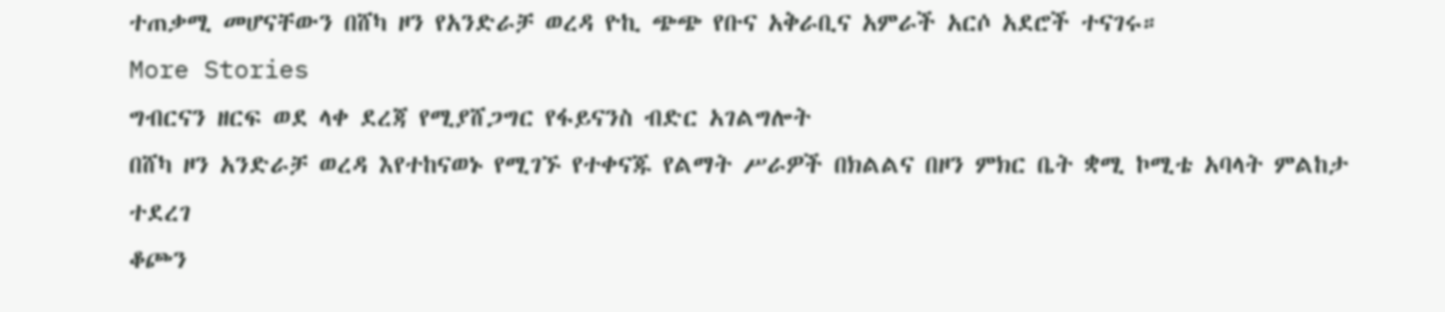ተጠቃሚ መሆናቸውን በሸካ ዞን የአንድራቻ ወረዳ ዮኪ ጭጭ የቡና አቅራቢና አምራች አርሶ አደሮች ተናገሩ።
More Stories
ግብርናን ዘርፍ ወደ ላቀ ደረጃ የሚያሸጋግር የፋይናንስ ብድር አገልግሎት
በሸካ ዞን አንድራቻ ወረዳ እየተከናወኑ የሚገኙ የተቀናጁ የልማት ሥራዎች በክልልና በዞን ምክር ቤት ቋሚ ኮሚቴ አባላት ምልከታ ተደረገ
ቆጮን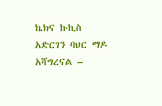ኬክና ኩኪስ አድርገን ባህር ማዶ አሻግረናል –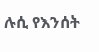ሉሲ የእንሰት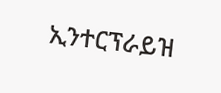ኢንተርፕራይዝ